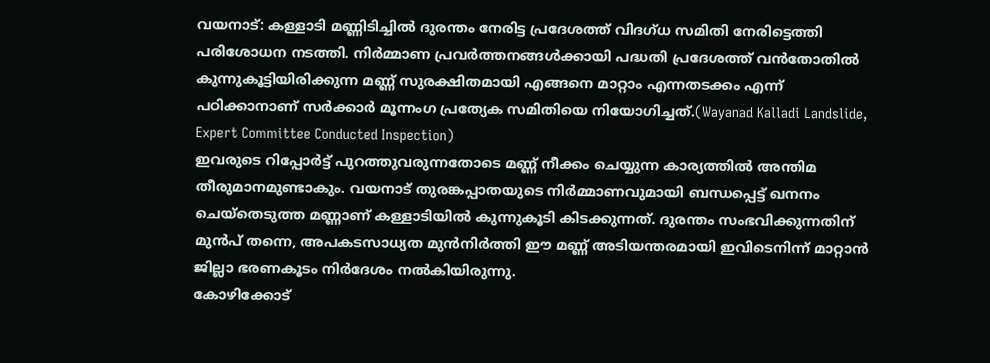വയനാട്: കള്ളാടി മണ്ണിടിച്ചിൽ ദുരന്തം നേരിട്ട പ്രദേശത്ത് വിദഗ്ധ സമിതി നേരിട്ടെത്തി പരിശോധന നടത്തി. നിർമ്മാണ പ്രവർത്തനങ്ങൾക്കായി പദ്ധതി പ്രദേശത്ത് വൻതോതിൽ കുന്നുകൂട്ടിയിരിക്കുന്ന മണ്ണ് സുരക്ഷിതമായി എങ്ങനെ മാറ്റാം എന്നതടക്കം എന്ന് പഠിക്കാനാണ് സർക്കാർ മൂന്നംഗ പ്രത്യേക സമിതിയെ നിയോഗിച്ചത്.(Wayanad Kalladi Landslide, Expert Committee Conducted Inspection)
ഇവരുടെ റിപ്പോർട്ട് പുറത്തുവരുന്നതോടെ മണ്ണ് നീക്കം ചെയ്യുന്ന കാര്യത്തിൽ അന്തിമ തീരുമാനമുണ്ടാകും. വയനാട് തുരങ്കപ്പാതയുടെ നിർമ്മാണവുമായി ബന്ധപ്പെട്ട് ഖനനം ചെയ്തെടുത്ത മണ്ണാണ് കള്ളാടിയിൽ കുന്നുകൂടി കിടക്കുന്നത്. ദുരന്തം സംഭവിക്കുന്നതിന് മുൻപ് തന്നെ, അപകടസാധ്യത മുൻനിർത്തി ഈ മണ്ണ് അടിയന്തരമായി ഇവിടെനിന്ന് മാറ്റാൻ ജില്ലാ ഭരണകൂടം നിർദേശം നൽകിയിരുന്നു.
കോഴിക്കോട്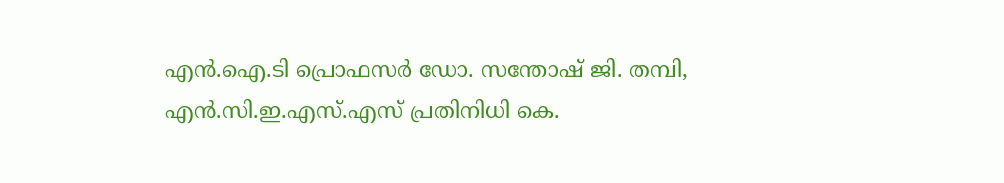എൻ.ഐ.ടി പ്രൊഫസർ ഡോ. സന്തോഷ് ജി. തമ്പി, എൻ.സി.ഇ.എസ്.എസ് പ്രതിനിധി കെ.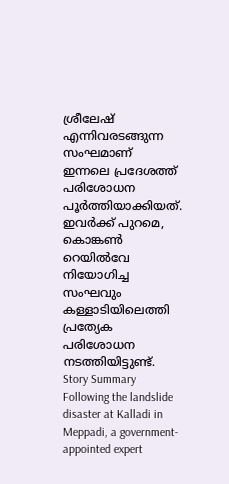ശ്രീലേഷ് എന്നിവരടങ്ങുന്ന സംഘമാണ് ഇന്നലെ പ്രദേശത്ത് പരിശോധന പൂർത്തിയാക്കിയത്. ഇവർക്ക് പുറമെ, കൊങ്കൺ റെയിൽവേ നിയോഗിച്ച സംഘവും കള്ളാടിയിലെത്തി പ്രത്യേക പരിശോധന നടത്തിയിട്ടുണ്ട്.
Story Summary
Following the landslide disaster at Kalladi in Meppadi, a government-appointed expert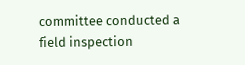committee conducted a field inspection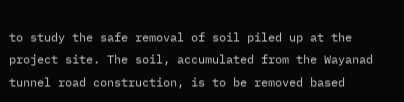to study the safe removal of soil piled up at the project site. The soil, accumulated from the Wayanad tunnel road construction, is to be removed based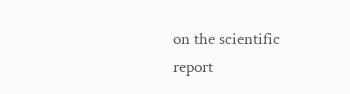on the scientific report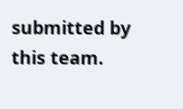submitted by this team.